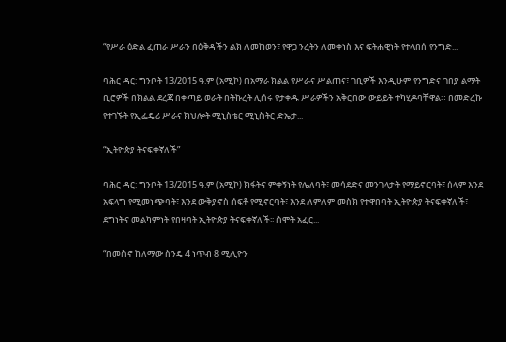“የሥራ ዕድል ፈጠራ ሥራን በዕቅዳችን ልክ ለመከወን፣ የዋጋ ንረትን ለመቀነስ እና ፍትሐዊነት የተላበሰ የንግድ...

ባሕር ዳር: ግንቦት 13/2015 ዓ.ም (አሚኮ) በአማራ ክልል የሥራና ሥልጠና፣ ገቢዎች እንዲሁም የንግድና ገበያ ልማት ቢሮዎች በክልል ደረጃ በቀጣይ ወራት በትኩረት ሊሰሩ የታቀዱ ሥራዎችን አቅርበው ውይይት ተካሂዶባቸዋል። በመድረኩ የተገኙት የኢፌዴሪ ሥራና ክህሎት ሚኒስቴር ሚኒስትር ድኤታ...

“ኢትዮጵያ ትናፍቀኛለች”

ባሕር ዳር: ግንቦት 13/2015 ዓ.ም (አሚኮ) ክፋትና ምቀኝነት የሌለባት፣ መሳደድና መንገላታት የማይኖርባት፣ ሰላም እንደ አፍላግ የሚመነጭባት፣ እንደ ውቅያኖስ ሰፍቶ የሚኖርባት፣ እንደ ለምለም መስክ የተዋበባት ኢትዮጵያ ትናፍቀኛለች፣ ደግነትና መልካምነት የበዛባት ኢትዮጵያ ትናፍቀኛለች፡፡ ስሞት አፈር...

“በመስኖ ከለማው ስንዴ 4 ነጥብ 8 ሚሊዮን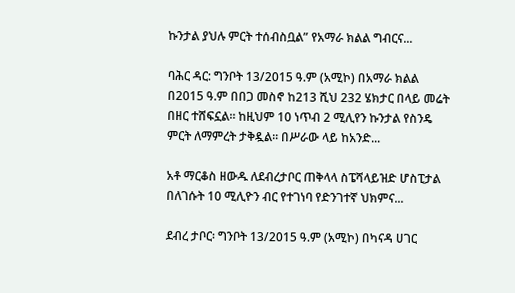ኩንታል ያህሉ ምርት ተሰብስቧል” የአማራ ክልል ግብርና...

ባሕር ዳር: ግንቦት 13/2015 ዓ.ም (አሚኮ) በአማራ ክልል በ2015 ዓ.ም በበጋ መስኖ ከ213 ሺህ 232 ሄክታር በላይ መሬት በዘር ተሸፍኗል። ከዚህም 10 ነጥብ 2 ሚሊየን ኩንታል የስንዴ ምርት ለማምረት ታቅዷል፡፡ በሥራው ላይ ከአንድ...

አቶ ማርቆስ ዘውዱ ለደብረታቦር ጠቅላላ ስፔሻላይዝድ ሆስፒታል በለገሱት 10 ሚሊዮን ብር የተገነባ የድንገተኛ ህክምና...

ደብረ ታቦር፡ ግንቦት 13/2015 ዓ.ም (አሚኮ) በካናዳ ሀገር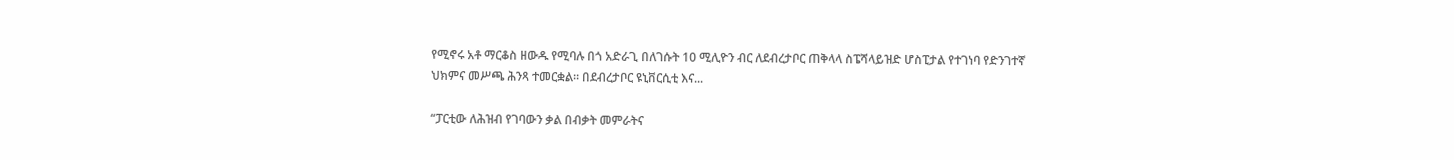የሚኖሩ አቶ ማርቆስ ዘውዱ የሚባሉ በጎ አድራጊ በለገሱት 10 ሚሊዮን ብር ለደብረታቦር ጠቅላላ ስፔሻላይዝድ ሆስፒታል የተገነባ የድንገተኛ ህክምና መሥጫ ሕንጻ ተመርቋል። በደብረታቦር ዩኒቨርሲቲ እና...

“ፓርቲው ለሕዝብ የገባውን ቃል በብቃት መምራትና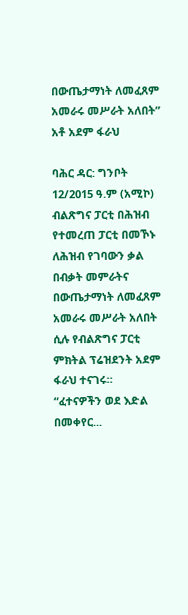በውጤታማነት ለመፈጸም አመራሩ መሥራት አለበት” አቶ አደም ፋራህ

ባሕር ዳር: ግንቦት 12/2015 ዓ.ም (አሚኮ) ብልጽግና ፓርቲ በሕዝብ የተመረጠ ፓርቲ በመኾኑ ለሕዝብ የገባውን ቃል በብቃት መምራትና በውጤታማነት ለመፈጸም አመራሩ መሥራት አለበት ሲሉ የብልጽግና ፓርቲ ምክትል ፕሬዝደንት አደም ፋራህ ተናገሩ። “ፈተናዎችን ወደ እድል በመቀየር...